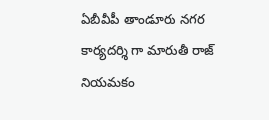ఏబీవీపీ తాండూరు నగర కార్యదర్శి గా మారుతీ రాజ్ నియమకం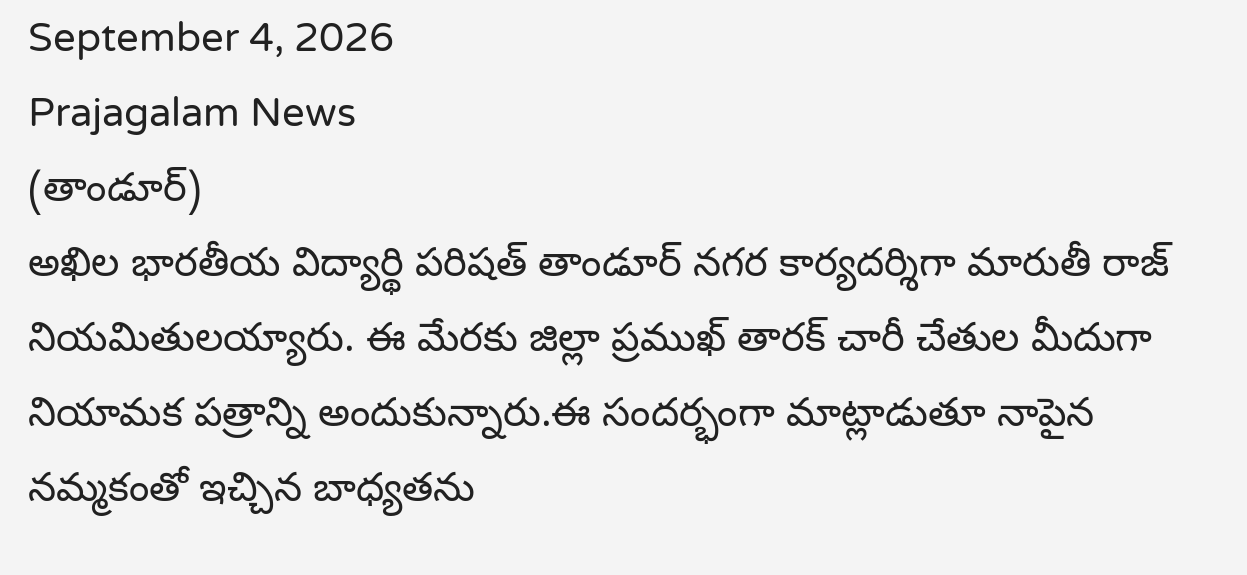September 4, 2026
Prajagalam News
(తాండూర్)
అఖిల భారతీయ విద్యార్థి పరిషత్ తాండూర్ నగర కార్యదర్శిగా మారుతీ రాజ్ నియమితులయ్యారు. ఈ మేరకు జిల్లా ప్రముఖ్ తారక్ చారీ చేతుల మీదుగా నియామక పత్రాన్ని అందుకున్నారు.ఈ సందర్భంగా మాట్లాడుతూ నాపైన నమ్మకంతో ఇచ్చిన బాధ్యతను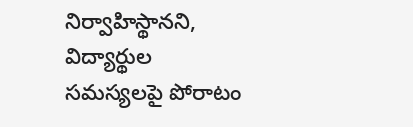నిర్వాహిస్థానని, విద్యార్థుల సమస్యలపై పోరాటం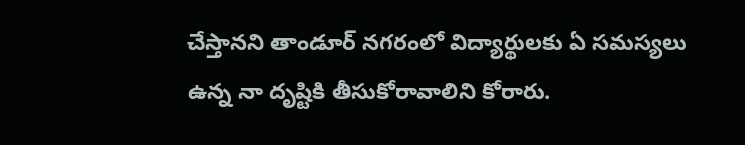చేస్తానని తాండూర్ నగరంలో విద్యార్థులకు ఏ సమస్యలు ఉన్న నా దృష్టికి తీసుకోరావాలిని కోరారు.